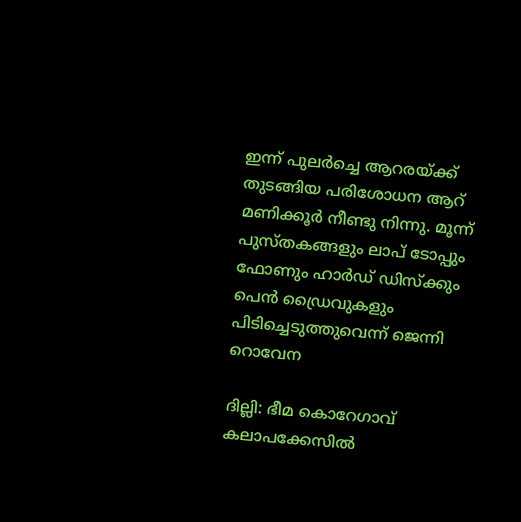ഇന്ന് പുലര്‍ച്ചെ ആറരയ്ക്ക് തുടങ്ങിയ പരിശോധന ആറ് മണിക്കൂര്‍ നീണ്ടു നിന്നു. മൂന്ന് പുസ്തകങ്ങളും ലാപ് ടോപ്പും ഫോണും ഹാര്‍ഡ് ഡിസ്ക്കും പെൻ ഡ്രൈവുകളും  പിടിച്ചെടുത്തുവെന്ന് ജെന്നി റൊവേന

ദില്ലി: ഭീമ കൊറേഗാവ് കലാപക്കേസില്‍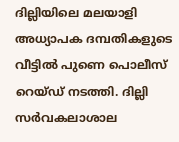ദില്ലിയിലെ മലയാളി അധ്യാപക ദമ്പതികളുടെ വീട്ടില്‍ പുണെ പൊലീസ് റെയ്‌ഡ് നടത്തി. ദില്ലി സര്‍വകലാശാല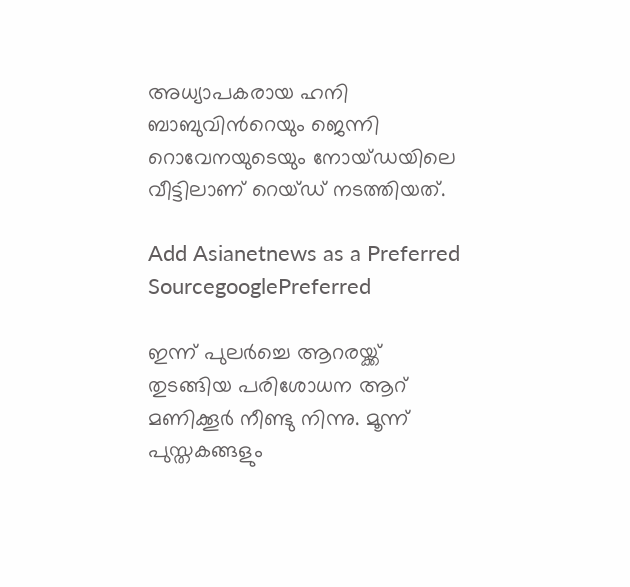അധ്യാപകരായ ഹനി ബാബുവിന്‍റെയും ജെന്നി റൊവേനയുടെയും നോയ്‌ഡയിലെ വീട്ടിലാണ് റെയ്ഡ് നടത്തിയത്.

Add Asianetnews as a Preferred SourcegooglePreferred

ഇന്ന് പുലര്‍ച്ചെ ആറരയ്ക്ക് തുടങ്ങിയ പരിശോധന ആറ് മണിക്കൂര്‍ നീണ്ടു നിന്നു. മൂന്ന് പുസ്തകങ്ങളും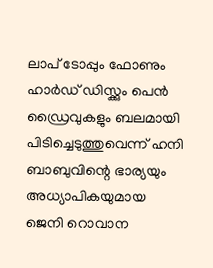ലാപ് ടോപ്പും ഫോണും ഹാര്‍ഡ് ഡിസ്ക്കും പെൻ ഡ്രൈവുകളും ബലമായി പിടിച്ചെടുത്തുവെന്ന് ഹനി ബാബുവിന്റെ ഭാര്യയും അധ്യാപികയുമായ ജെനി റൊവാന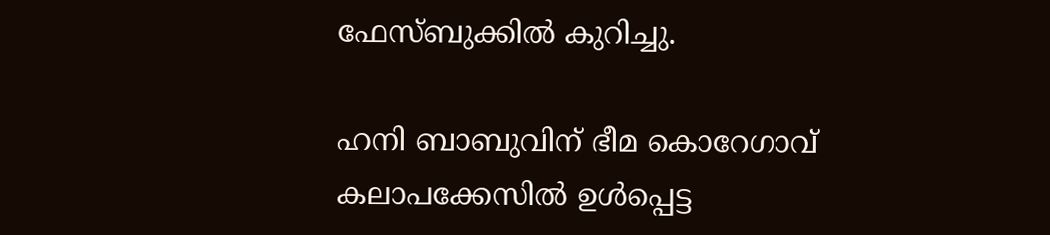ഫേസ്ബുക്കിൽ കുറിച്ചു.

ഹനി ബാബുവിന് ഭീമ കൊറേഗാവ് കലാപക്കേസില്‍ ഉള്‍പ്പെട്ട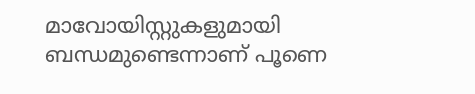മാവോയിസ്റ്റുകളുമായി ബന്ധമുണ്ടെന്നാണ് പൂണെ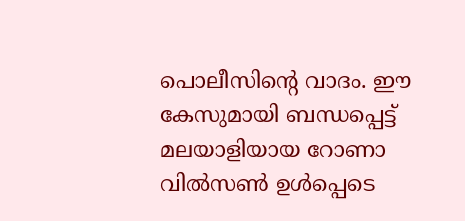പൊലീസിന്‍റെ വാദം. ഈ കേസുമായി ബന്ധപ്പെട്ട് മലയാളിയായ റോണാ വിൽസൺ ഉൾപ്പെടെ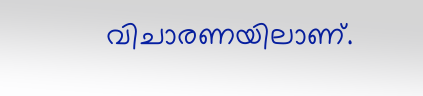വിചാരണയിലാണ്.